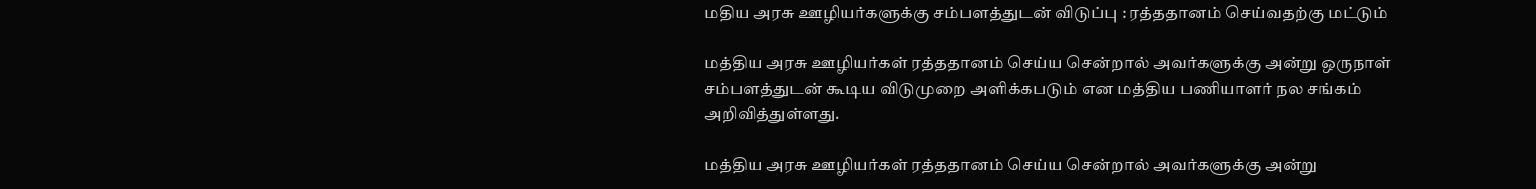மதிய அரசு ஊழியர்களுக்கு சம்பளத்துடன் விடுப்பு : ரத்ததானம் செய்வதற்கு மட்டும்

மத்திய அரசு ஊழியர்கள் ரத்ததானம் செய்ய சென்றால் அவர்களுக்கு அன்று ஒருநாள் சம்பளத்துடன் கூடிய விடுமுறை அளிக்கபடும் என மத்திய பணியாளர் நல சங்கம் அறிவித்துள்ளது.

மத்திய அரசு ஊழியர்கள் ரத்ததானம் செய்ய சென்றால் அவர்களுக்கு அன்று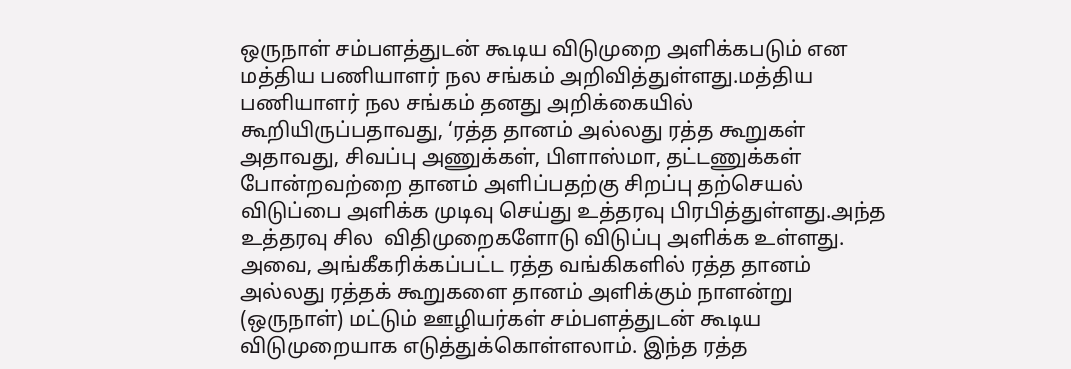ஒருநாள் சம்பளத்துடன் கூடிய விடுமுறை அளிக்கபடும் என மத்திய பணியாளர் நல சங்கம் அறிவித்துள்ளது.மத்திய பணியாளர் நல சங்கம் தனது அறிக்கையில் கூறியிருப்பதாவது, ‘ரத்த தானம் அல்லது ரத்த கூறுகள் அதாவது, சிவப்பு அணுக்கள், பிளாஸ்மா, தட்டணுக்கள் போன்றவற்றை தானம் அளிப்பதற்கு சிறப்பு தற்செயல் விடுப்பை அளிக்க முடிவு செய்து உத்தரவு பிரபித்துள்ளது.அந்த உத்தரவு சில  விதிமுறைகளோடு விடுப்பு அளிக்க உள்ளது. அவை, அங்கீகரிக்கப்பட்ட ரத்த வங்கிகளில் ரத்த தானம் அல்லது ரத்தக் கூறுகளை தானம் அளிக்கும் நாளன்று (ஒருநாள்) மட்டும் ஊழியர்கள் சம்பளத்துடன் கூடிய விடுமுறையாக எடுத்துக்கொள்ளலாம். இந்த ரத்த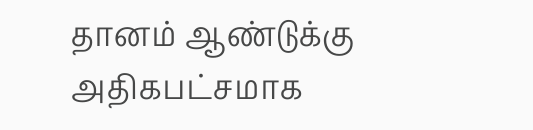தானம் ஆண்டுக்கு அதிகபட்சமாக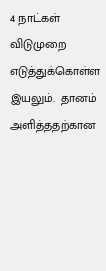4 நாட்கள் விடுமுறை எடுத்துக்கொள்ள இயலும்.  தானம் அளித்ததற்கான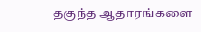தகுந்த ஆதாரங்களை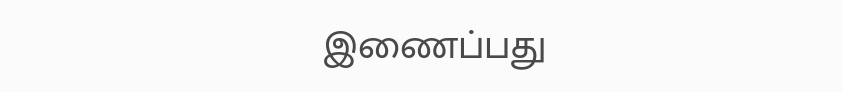இணைப்பது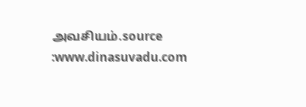அவசியம்.source :www.dinasuvadu.com